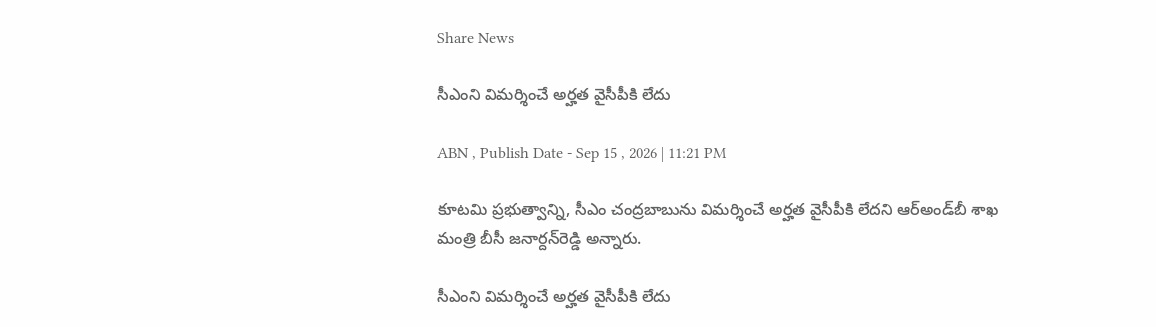Share News

సీఎంని విమర్శించే అర్హత వైసీపీకి లేదు

ABN , Publish Date - Sep 15 , 2026 | 11:21 PM

కూటమి ప్రభుత్వాన్ని, సీఎం చంద్రబాబును విమర్శించే అర్హత వైసీపీకి లేదని ఆర్‌అండ్‌బీ శాఖ మంత్రి బీసీ జనార్దన్‌రెడ్డి అన్నారు.

సీఎంని విమర్శించే అర్హత వైసీపీకి లేదు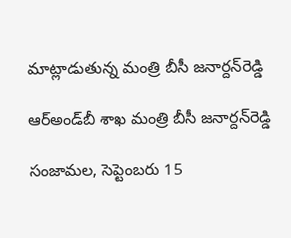మాట్లాడుతున్న మంత్రి బీసీ జనార్దన్‌రెడ్డి

ఆర్‌అండ్‌బీ శాఖ మంత్రి బీసీ జనార్దన్‌రెడ్డి

సంజామల, సెప్టెంబరు 15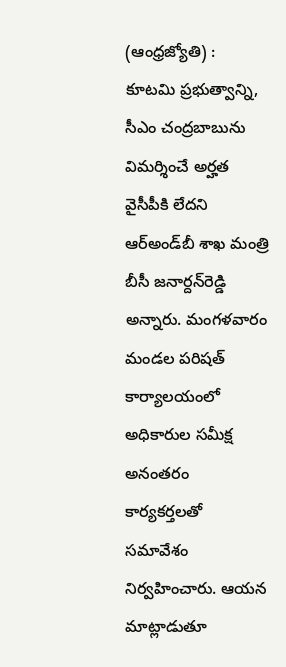(ఆంధ్రజ్యోతి) : కూటమి ప్రభుత్వాన్ని, సీఎం చంద్రబాబును విమర్శించే అర్హత వైసీపీకి లేదని ఆర్‌అండ్‌బీ శాఖ మంత్రి బీసీ జనార్దన్‌రెడ్డి అన్నారు. మంగళవారం మండల పరిషత్‌ కార్యాలయంలో అధికారుల సమీక్ష అనంతరం కార్యకర్తలతో సమావేశం నిర్వహించారు. ఆయన మాట్లాడుతూ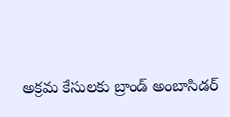అక్రమ కేసులకు బ్రాండ్‌ అంబాసిడర్‌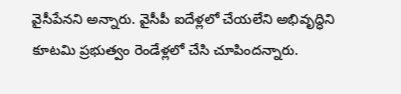వైసీపేనని అన్నారు. వైసీపీ ఐదేళ్లలో చేయలేని అభివృద్ధిని కూటమి ప్రభుత్వం రెండేళ్లలో చేసి చూపిందన్నారు.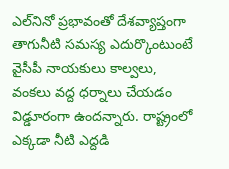ఎల్‌నినో ప్రభావంతో దేశవ్యాప్తంగా తాగునీటి సమస్య ఎదుర్కొంటుంటే వైసీపీ నాయకులు కాల్వలు, వంకలు వద్ద ధర్నాలు చేయడం విడ్డూరంగా ఉందన్నారు. రాష్ట్రంలో ఎక్కడా నీటి ఎద్దడి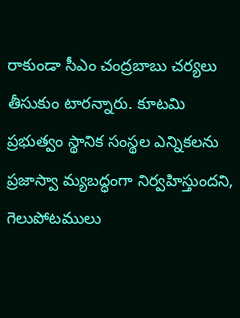రాకుండా సీఎం చంద్రబాబు చర్యలు తీసుకుం టారన్నారు. కూటమి ప్రభుత్వం స్థానిక సంస్థల ఎన్నికలను ప్రజాస్వా మ్యబద్ధంగా నిర్వహిస్తుందని, గెలుపోటములు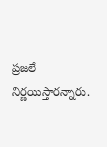ప్రజలే నిర్ణయిస్తారన్నారు.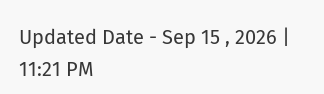Updated Date - Sep 15 , 2026 | 11:21 PM